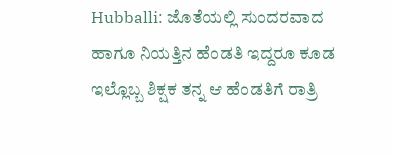Hubballi: ಜೊತೆಯಲ್ಲಿ ಸುಂದರವಾದ ಹಾಗೂ ನಿಯತ್ತಿನ ಹೆಂಡತಿ ಇದ್ದರೂ ಕೂಡ ಇಲ್ಲೊಬ್ಬ ಶಿಕ್ಷಕ ತನ್ನ ಆ ಹೆಂಡತಿಗೆ ರಾತ್ರಿ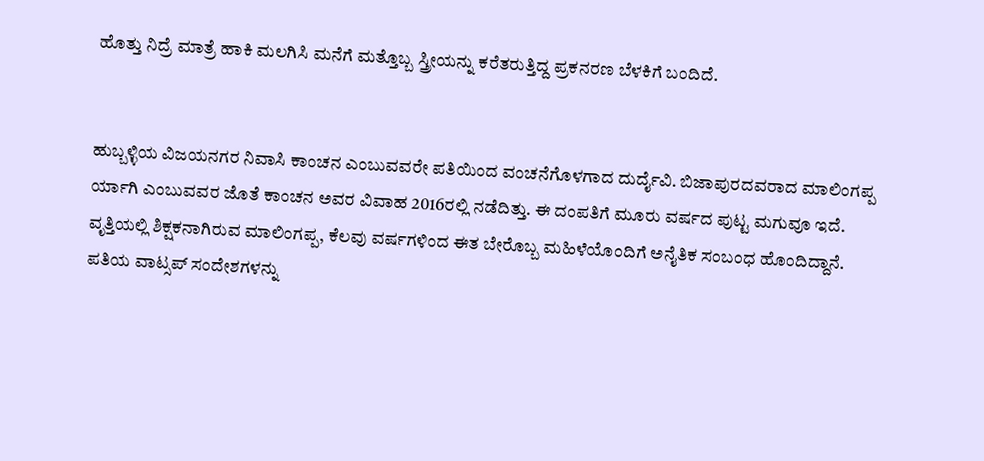ಹೊತ್ತು ನಿದ್ರೆ ಮಾತ್ರೆ ಹಾಕಿ ಮಲಗಿಸಿ ಮನೆಗೆ ಮತ್ತೊಬ್ಬ ಸ್ತ್ರೀಯನ್ನು ಕರೆತರುತ್ತಿದ್ದ ಪ್ರಕನರಣ ಬೆಳಕಿಗೆ ಬಂದಿದೆ.


ಹುಬ್ಬಳ್ಳಿಯ ವಿಜಯನಗರ ನಿವಾಸಿ ಕಾಂಚನ ಎಂಬುವವರೇ ಪತಿಯಿಂದ ವಂಚನೆಗೊಳಗಾದ ದುರ್ದೈವಿ. ಬಿಜಾಪುರದವರಾದ ಮಾಲಿಂಗಪ್ಪ ರ್ಯಾಗಿ ಎಂಬುವವರ ಜೊತೆ ಕಾಂಚನ ಅವರ ವಿವಾಹ 2016ರಲ್ಲಿ ನಡೆದಿತ್ತು. ಈ ದಂಪತಿಗೆ ಮೂರು ವರ್ಷದ ಪುಟ್ಟ ಮಗುವೂ ಇದೆ. ವೃತ್ತಿಯಲ್ಲಿ ಶಿಕ್ಷಕನಾಗಿರುವ ಮಾಲಿಂಗಪ್ಪ, ಕೆಲವು ವರ್ಷಗಳಿಂದ ಈತ ಬೇರೊಬ್ಬ ಮಹಿಳೆಯೊಂದಿಗೆ ಅನೈತಿಕ ಸಂಬಂಧ ಹೊಂದಿದ್ದಾನೆ. ಪತಿಯ ವಾಟ್ಸಪ್ ಸಂದೇಶಗಳನ್ನು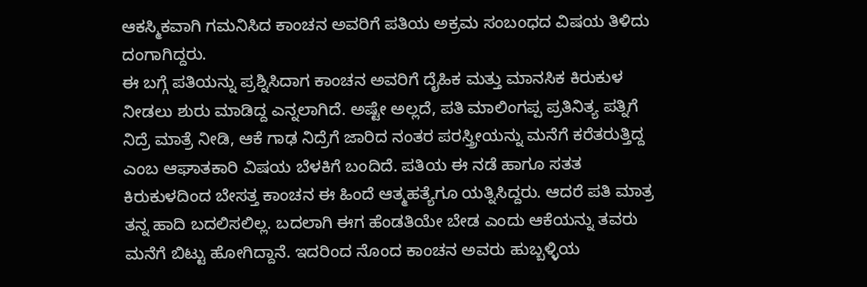ಆಕಸ್ಮಿಕವಾಗಿ ಗಮನಿಸಿದ ಕಾಂಚನ ಅವರಿಗೆ ಪತಿಯ ಅಕ್ರಮ ಸಂಬಂಧದ ವಿಷಯ ತಿಳಿದು ದಂಗಾಗಿದ್ದರು.
ಈ ಬಗ್ಗೆ ಪತಿಯನ್ನು ಪ್ರಶ್ನಿಸಿದಾಗ ಕಾಂಚನ ಅವರಿಗೆ ದೈಹಿಕ ಮತ್ತು ಮಾನಸಿಕ ಕಿರುಕುಳ ನೀಡಲು ಶುರು ಮಾಡಿದ್ದ ಎನ್ನಲಾಗಿದೆ. ಅಷ್ಟೇ ಅಲ್ಲದೆ, ಪತಿ ಮಾಲಿಂಗಪ್ಪ ಪ್ರತಿನಿತ್ಯ ಪತ್ನಿಗೆ ನಿದ್ರೆ ಮಾತ್ರೆ ನೀಡಿ, ಆಕೆ ಗಾಢ ನಿದ್ರೆಗೆ ಜಾರಿದ ನಂತರ ಪರಸ್ತ್ರೀಯನ್ನು ಮನೆಗೆ ಕರೆತರುತ್ತಿದ್ದ ಎಂಬ ಆಘಾತಕಾರಿ ವಿಷಯ ಬೆಳಕಿಗೆ ಬಂದಿದೆ. ಪತಿಯ ಈ ನಡೆ ಹಾಗೂ ಸತತ ಕಿರುಕುಳದಿಂದ ಬೇಸತ್ತ ಕಾಂಚನ ಈ ಹಿಂದೆ ಆತ್ಮಹತ್ಯೆಗೂ ಯತ್ನಿಸಿದ್ದರು. ಆದರೆ ಪತಿ ಮಾತ್ರ ತನ್ನ ಹಾದಿ ಬದಲಿಸಲಿಲ್ಲ. ಬದಲಾಗಿ ಈಗ ಹೆಂಡತಿಯೇ ಬೇಡ ಎಂದು ಆಕೆಯನ್ನು ತವರು ಮನೆಗೆ ಬಿಟ್ಟು ಹೋಗಿದ್ದಾನೆ. ಇದರಿಂದ ನೊಂದ ಕಾಂಚನ ಅವರು ಹುಬ್ಬಳ್ಳಿಯ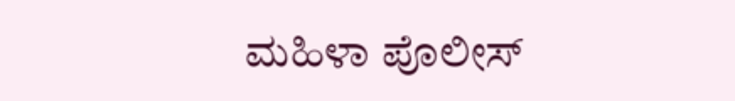ಮಹಿಳಾ ಪೊಲೀಸ್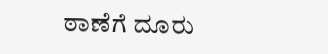ಠಾಣೆಗೆ ದೂರು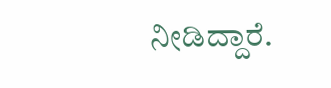ನೀಡಿದ್ದಾರೆ.